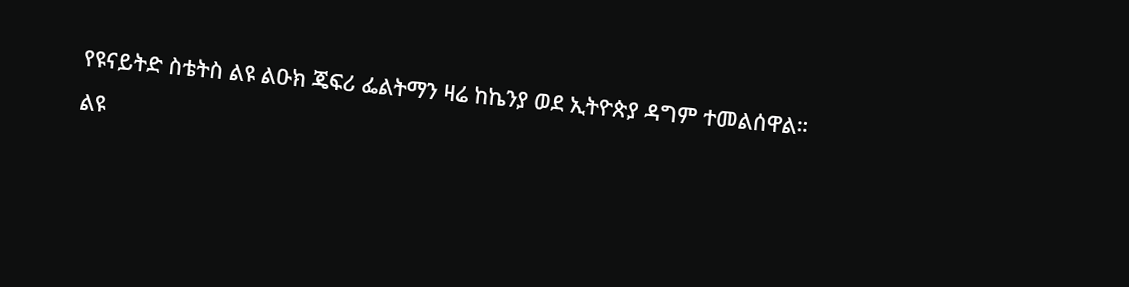የዩናይትድ ስቴትስ ልዩ ልዑክ ጄፍሪ ፌልትማን ዛሬ ከኬንያ ወደ ኢትዮጵያ ዳግም ተመልሰዋል።
ልዩ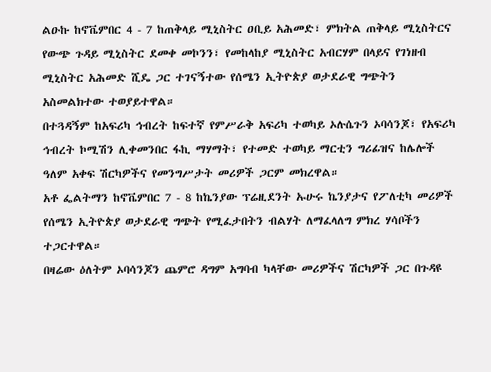ልዑኩ ከኖቬምበር 4 - 7 ከጠቅላይ ሚኒስትር ዐቢይ አሕመድ፣ ምክትል ጠቅላይ ሚኒስትርና የውጭ ጉዳይ ሚኒስትር ደመቀ መኮንን፣ የመከላከያ ሚኒስትር አብርሃም በላይና የገነዘብ ሚኒስትር አሕመድ ሺዴ ጋር ተገናኝተው የሰሜን ኢትዮጵያ ወታደራዊ ግጭትን አስመልክተው ተወያይተዋል።
በተጓዳኝም ከአፍሪካ ኅብረት ከፍተኛ የምሥራቅ አፍሪካ ተወካይ ኦሉሴጉን ኦባሳንጆ፣ የአፍሪካ ኅብረት ኮሚሽን ሊቀመንበር ፋኪ ማሃማት፣ የተመድ ተወካይ ማርቲን ግሪፊዝና ከሌሎች ዓለም አቀፍ ሽርካዎችና የመንግሥታት መሪዎች ጋርም መክረዋል።
አቶ ፌልትማን ከኖቬምበር 7 - 8 ከኬንያው ፕሬዚደንት ኡሁሩ ኬንያታና የፖለቲካ መሪዎች የሰሜን ኢትዮጵያ ወታደራዊ ግጭት የሚፈታበትን ብልሃት ለማፈላለግ ምክረ ሃሳቦችን ተጋርተዋል።
በዛሬው ዕለትም ኦባሳንጆን ጨምሮ ዳግም አግባብ ካላቸው መሪዎችና ሽርካዎች ጋር በጉዳዩ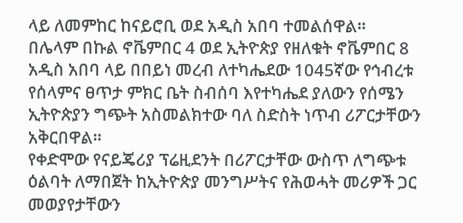ላይ ለመምከር ከናይሮቢ ወደ አዲስ አበባ ተመልሰዋል።
በሌላም በኩል ኖቬምበር 4 ወደ ኢትዮጵያ የዘለቁት ኖቬምበር 8 አዲስ አበባ ላይ በበይነ መረብ ለተካሔደው 1045ኛው የኅብረቱ የሰላምና ፀጥታ ምክር ቤት ስብሰባ እየተካሔደ ያለውን የሰሜን ኢትዮጵያን ግጭት አስመልክተው ባለ ስድስት ነጥብ ሪፖርታቸውን አቅርበዋል።
የቀድሞው የናይጄሪያ ፕሬዚደንት በሪፖርታቸው ውስጥ ለግጭቱ ዕልባት ለማበጀት ከኢትዮጵያ መንግሥትና የሕወሓት መሪዎች ጋር መወያየታቸውን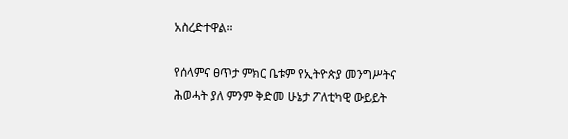አስረድተዋል።

የሰላምና ፀጥታ ምክር ቤቱም የኢትዮጵያ መንግሥትና ሕወሓት ያለ ምንም ቅድመ ሁኔታ ፖለቲካዊ ውይይት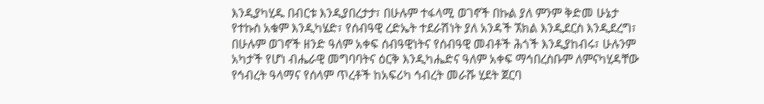እንዲያካሂዱ በብርቱ እንዲያበረታታ፣ በሁሉም ተፋላሚ ወገኖች በኩል ያለ ምንም ቅድመ ሁኔታ የተኩስ አቁም እንዲካሄድ፣ የሰብዓዊ ረድኤት ተደራሽነት ያለ አንዳች ኧክል እንዲደርስ እንዲደረግ፣ በሁሉም ወገኖች ዘንድ ዓለም አቀፍ ሰብዓዊነትና የሰብዓዊ መብቶች ሕጎች እንዲያከብሩ፣ ሁሉንም አካታች የሆነ ብሔራዊ መግባባትና ዕርቅ እንዲካሔድና ዓለም አቀፍ ማኅበረስቡም ለምናካሂዳቸው የኅብረት ዓላማና የሰላም ጥረቶች ከአፍሪካ ኅብረት መራሹ ሂደት ጀርባ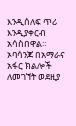እንዲሰለፍ ጥሪ እንዲያቀርብ አሳስበዋል።
ኦባሳንጆ በአማራና አፋር ክልሎች ለመገኘት ወደዚያ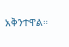አቅንተዋል።